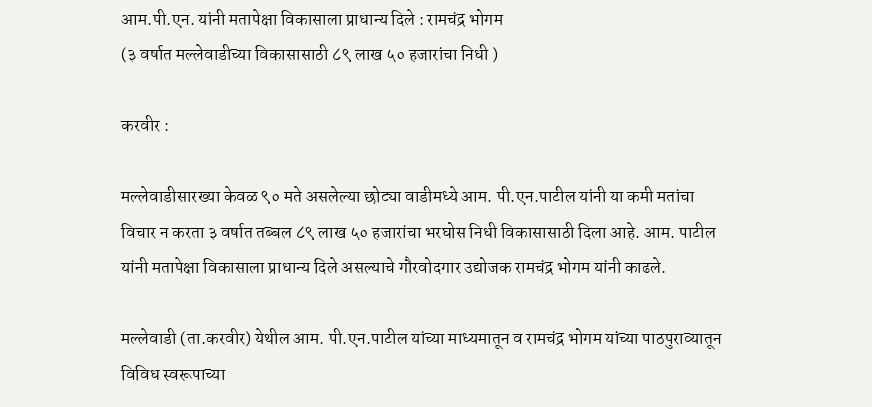आम.पी.एन. यांनी मतापेक्षा विकासाला प्राधान्य दिले : रामचंद्र भोगम
(३ वर्षात मल्लेवाडीच्या विकासासाठी ८९ लाख ५० हजारांचा निधी )

करवीर :

मल्लेवाडीसारख्या केवळ ९० मते असलेल्या छोट्या वाडीमध्ये आम. पी.एन.पाटील यांनी या कमी मतांचा विचार न करता ३ वर्षात तब्बल ८९ लाख ५० हजारांचा भरघोस निधी विकासासाठी दिला आहे. आम. पाटील यांनी मतापेक्षा विकासाला प्राधान्य दिले असल्याचे गौरवोदगार उद्योजक रामचंद्र भोगम यांनी काढले.

मल्लेवाडी (ता.करवीर) येथील आम. पी.एन.पाटील यांच्या माध्यमातून व रामचंद्र भोगम यांच्या पाठपुराव्यातून विविध स्वरूपाच्या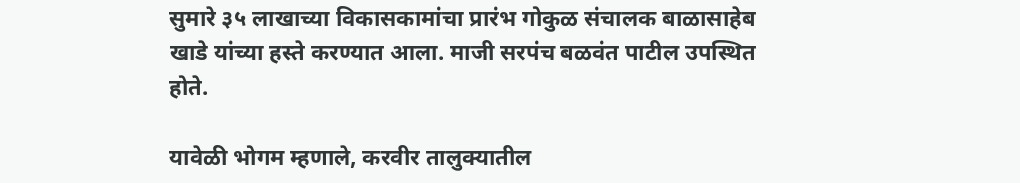सुमारे ३५ लाखाच्या विकासकामांचा प्रारंभ गोकुळ संचालक बाळासाहेब खाडे यांच्या हस्ते करण्यात आला. माजी सरपंच बळवंत पाटील उपस्थित होते.

यावेळी भोगम म्हणाले, करवीर तालुक्यातील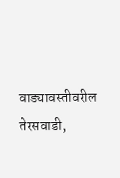वाड्यावस्तीवरील तेरसवाडी,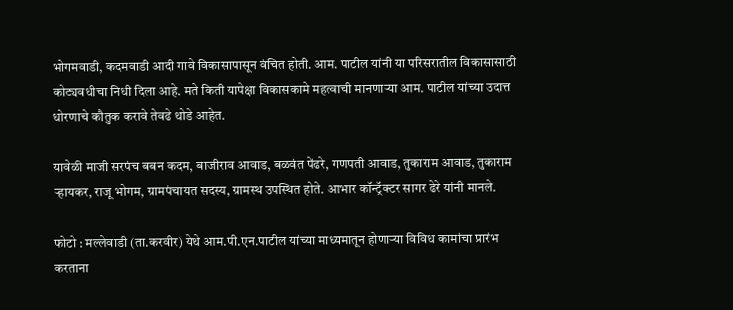भोगमवाडी, कदमवाडी आदी गावे विकासापासून वंचित होती. आम. पाटील यांनी या परिसरातील विकासासाठी कोट्यवधीचा निधी दिला आहे. मते किती यापेक्षा विकासकामे महत्वाची मानणाऱ्या आम. पाटील यांच्या उदात्त धोरणाचे कौतुक करावे तेवढे थोडे आहेत.

यावेळी माजी सरपंच बबन कदम, बाजीराव आवाड, बळवंत पेंढरे, गणपती आवाड, तुकाराम आवाड, तुकाराम ऱ्हायकर, राजू भोगम, ग्रामपंचायत सदस्य, ग्रामस्थ उपस्थित होते. आभार कॉन्ट्रॅक्टर सागर ढेरे यांनी मानले.

फोटो : मल्लेवाडी (ता.करवीर) येथे आम.पी.एन.पाटील यांच्या माध्यमातून होणाऱ्या विविध कामांचा प्रारंभ करताना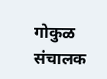गोकुळ संचालक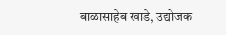बाळासाहेब खाडे, उद्योजक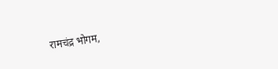रामचंद्र भोगम,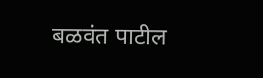बळवंत पाटील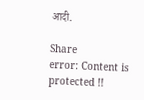आदी.

Share
error: Content is protected !!